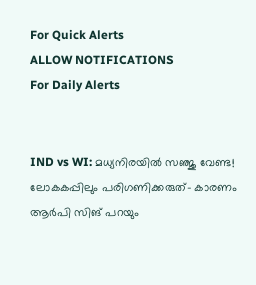For Quick Alerts
ALLOW NOTIFICATIONS
For Daily Alerts


IND vs WI: മധ്യനിരയില്‍ സഞ്ജു വേണ്ട! ലോകകപ്പിലും പരിഗണിക്കരുത്- കാരണം ആര്‍പി സിങ് പറയും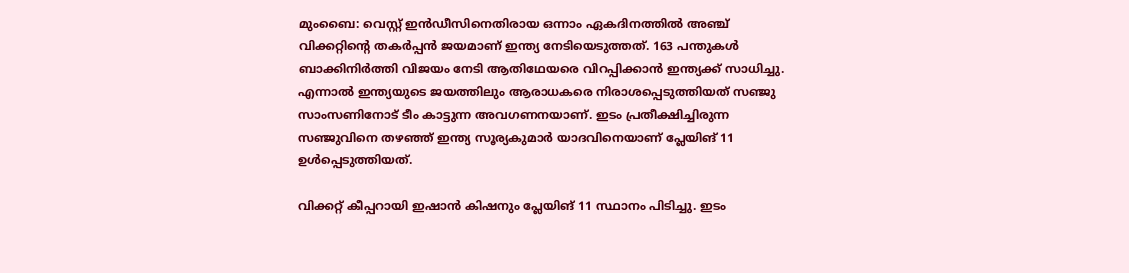മുംബൈ: വെസ്റ്റ് ഇന്‍ഡീസിനെതിരായ ഒന്നാം ഏകദിനത്തില്‍ അഞ്ച് വിക്കറ്റിന്റെ തകര്‍പ്പന്‍ ജയമാണ് ഇന്ത്യ നേടിയെടുത്തത്. 163 പന്തുകള്‍ ബാക്കിനിര്‍ത്തി വിജയം നേടി ആതിഥേയരെ വിറപ്പിക്കാന്‍ ഇന്ത്യക്ക് സാധിച്ചു. എന്നാല്‍ ഇന്ത്യയുടെ ജയത്തിലും ആരാധകരെ നിരാശപ്പെടുത്തിയത് സഞ്ജു സാംസണിനോട് ടീം കാട്ടുന്ന അവഗണനയാണ്. ഇടം പ്രതീക്ഷിച്ചിരുന്ന സഞ്ജുവിനെ തഴഞ്ഞ് ഇന്ത്യ സൂര്യകുമാര്‍ യാദവിനെയാണ് പ്ലേയിങ് 11 ഉള്‍പ്പെടുത്തിയത്.

വിക്കറ്റ് കീപ്പറായി ഇഷാന്‍ കിഷനും പ്ലേയിങ് 11 സ്ഥാനം പിടിച്ചു. ഇടം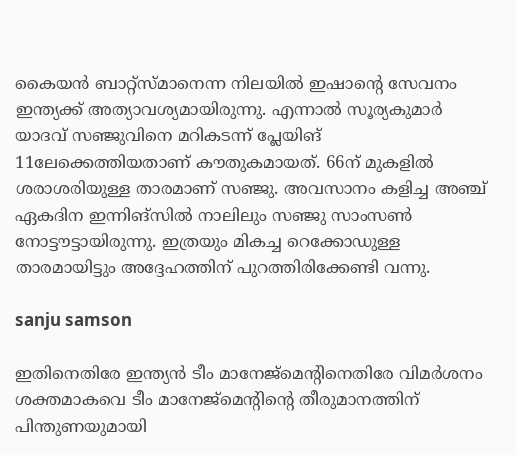കൈയന്‍ ബാറ്റ്‌സ്മാനെന്ന നിലയില്‍ ഇഷാന്റെ സേവനം ഇന്ത്യക്ക് അത്യാവശ്യമായിരുന്നു. എന്നാല്‍ സൂര്യകുമാര്‍ യാദവ് സഞ്ജുവിനെ മറികടന്ന് പ്ലേയിങ് 11ലേക്കെത്തിയതാണ് കൗതുകമായത്. 66ന് മുകളില്‍ ശരാശരിയുള്ള താരമാണ് സഞ്ജു. അവസാനം കളിച്ച അഞ്ച് ഏകദിന ഇന്നിങ്‌സില്‍ നാലിലും സഞ്ജു സാംസണ്‍ നോട്ടൗട്ടായിരുന്നു. ഇത്രയും മികച്ച റെക്കോഡുള്ള താരമായിട്ടും അദ്ദേഹത്തിന് പുറത്തിരിക്കേണ്ടി വന്നു.

sanju samson

ഇതിനെതിരേ ഇന്ത്യന്‍ ടീം മാനേജ്‌മെന്റിനെതിരേ വിമര്‍ശനം ശക്തമാകവെ ടീം മാനേജ്‌മെന്റിന്റെ തീരുമാനത്തിന് പിന്തുണയുമായി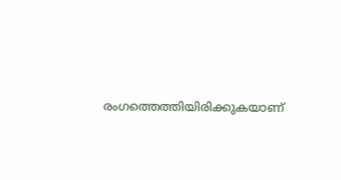രംഗത്തെത്തിയിരിക്കുകയാണ്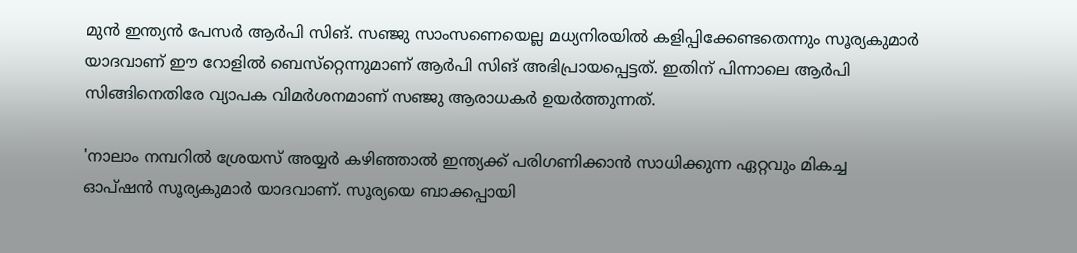മുന്‍ ഇന്ത്യന്‍ പേസര്‍ ആര്‍പി സിങ്. സഞ്ജു സാംസണെയെല്ല മധ്യനിരയില്‍ കളിപ്പിക്കേണ്ടതെന്നും സൂര്യകുമാര്‍ യാദവാണ് ഈ റോളില്‍ ബെസ്‌റ്റെന്നുമാണ് ആര്‍പി സിങ് അഭിപ്രായപ്പെട്ടത്. ഇതിന് പിന്നാലെ ആര്‍പി സിങ്ങിനെതിരേ വ്യാപക വിമര്‍ശനമാണ് സഞ്ജു ആരാധകര്‍ ഉയര്‍ത്തുന്നത്.

'നാലാം നമ്പറില്‍ ശ്രേയസ് അയ്യര്‍ കഴിഞ്ഞാല്‍ ഇന്ത്യക്ക് പരിഗണിക്കാന്‍ സാധിക്കുന്ന ഏറ്റവും മികച്ച ഓപ്ഷന്‍ സൂര്യകുമാര്‍ യാദവാണ്. സൂര്യയെ ബാക്കപ്പായി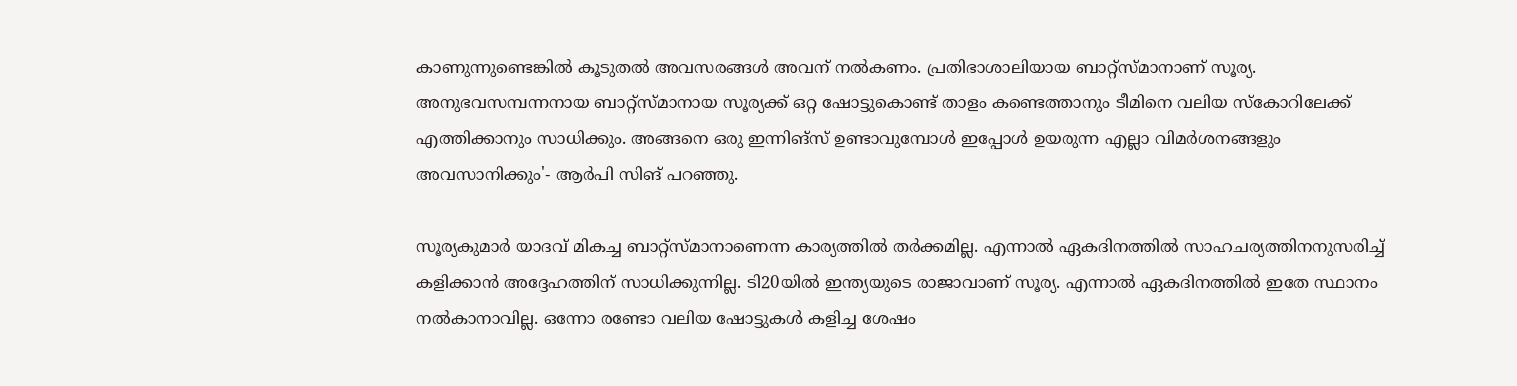കാണുന്നുണ്ടെങ്കില്‍ കൂടുതല്‍ അവസരങ്ങള്‍ അവന് നല്‍കണം. പ്രതിഭാശാലിയായ ബാറ്റ്‌സ്മാനാണ് സൂര്യ. അനുഭവസമ്പന്നനായ ബാറ്റ്‌സ്മാനായ സൂര്യക്ക് ഒറ്റ ഷോട്ടുകൊണ്ട് താളം കണ്ടെത്താനും ടീമിനെ വലിയ സ്‌കോറിലേക്ക് എത്തിക്കാനും സാധിക്കും. അങ്ങനെ ഒരു ഇന്നിങ്‌സ് ഉണ്ടാവുമ്പോള്‍ ഇപ്പോള്‍ ഉയരുന്ന എല്ലാ വിമര്‍ശനങ്ങളും അവസാനിക്കും'- ആര്‍പി സിങ് പറഞ്ഞു.

സൂര്യകുമാര്‍ യാദവ് മികച്ച ബാറ്റ്‌സ്മാനാണെന്ന കാര്യത്തില്‍ തര്‍ക്കമില്ല. എന്നാല്‍ ഏകദിനത്തില്‍ സാഹചര്യത്തിനനുസരിച്ച് കളിക്കാന്‍ അദ്ദേഹത്തിന് സാധിക്കുന്നില്ല. ടി20യില്‍ ഇന്ത്യയുടെ രാജാവാണ് സൂര്യ. എന്നാല്‍ ഏകദിനത്തില്‍ ഇതേ സ്ഥാനം നല്‍കാനാവില്ല. ഒന്നോ രണ്ടോ വലിയ ഷോട്ടുകള്‍ കളിച്ച ശേഷം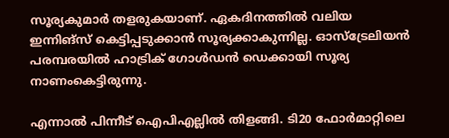സൂര്യകുമാര്‍ തളരുകയാണ്. ഏകദിനത്തില്‍ വലിയ ഇന്നിങ്‌സ് കെട്ടിപ്പടുക്കാന്‍ സൂര്യക്കാകുന്നില്ല. ഓസ്‌ട്രേലിയന്‍ പരമ്പരയില്‍ ഹാട്രിക് ഗോള്‍ഡന്‍ ഡെക്കായി സൂര്യ നാണംകെട്ടിരുന്നു.

എന്നാല്‍ പിന്നീട് ഐപിഎല്ലില്‍ തിളങ്ങി. ടി20 ഫോര്‍മാറ്റിലെ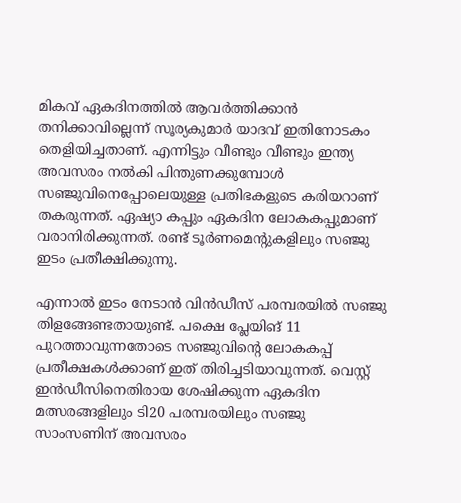മികവ് ഏകദിനത്തില്‍ ആവര്‍ത്തിക്കാന്‍ തനിക്കാവില്ലെന്ന് സൂര്യകുമാര്‍ യാദവ് ഇതിനോടകം തെളിയിച്ചതാണ്. എന്നിട്ടും വീണ്ടും വീണ്ടും ഇന്ത്യ അവസരം നല്‍കി പിന്തുണക്കുമ്പോള്‍ സഞ്ജുവിനെപ്പോലെയുള്ള പ്രതിഭകളുടെ കരിയറാണ് തകരുന്നത്. ഏഷ്യാ കപ്പും ഏകദിന ലോകകപ്പുമാണ് വരാനിരിക്കുന്നത്. രണ്ട് ടൂര്‍ണമെന്റുകളിലും സഞ്ജു ഇടം പ്രതീക്ഷിക്കുന്നു.

എന്നാല്‍ ഇടം നേടാന്‍ വിന്‍ഡീസ് പരമ്പരയില്‍ സഞ്ജു തിളങ്ങേണ്ടതായുണ്ട്. പക്ഷെ പ്ലേയിങ് 11 പുറത്താവുന്നതോടെ സഞ്ജുവിന്റെ ലോകകപ്പ് പ്രതീക്ഷകള്‍ക്കാണ് ഇത് തിരിച്ചടിയാവുന്നത്. വെസ്റ്റ് ഇന്‍ഡീസിനെതിരായ ശേഷിക്കുന്ന ഏകദിന മത്സരങ്ങളിലും ടി20 പരമ്പരയിലും സഞ്ജു സാംസണിന് അവസരം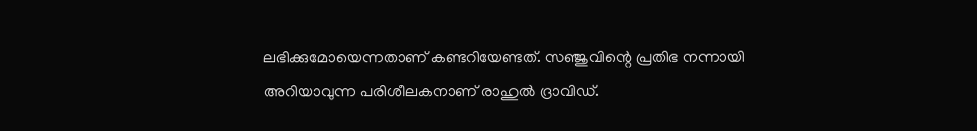ലഭിക്കുമോയെന്നതാണ് കണ്ടറിയേണ്ടത്. സഞ്ജുവിന്റെ പ്രതിഭ നന്നായി അറിയാവുന്ന പരിശീലകനാണ് രാഹുല്‍ ദ്രാവിഡ്.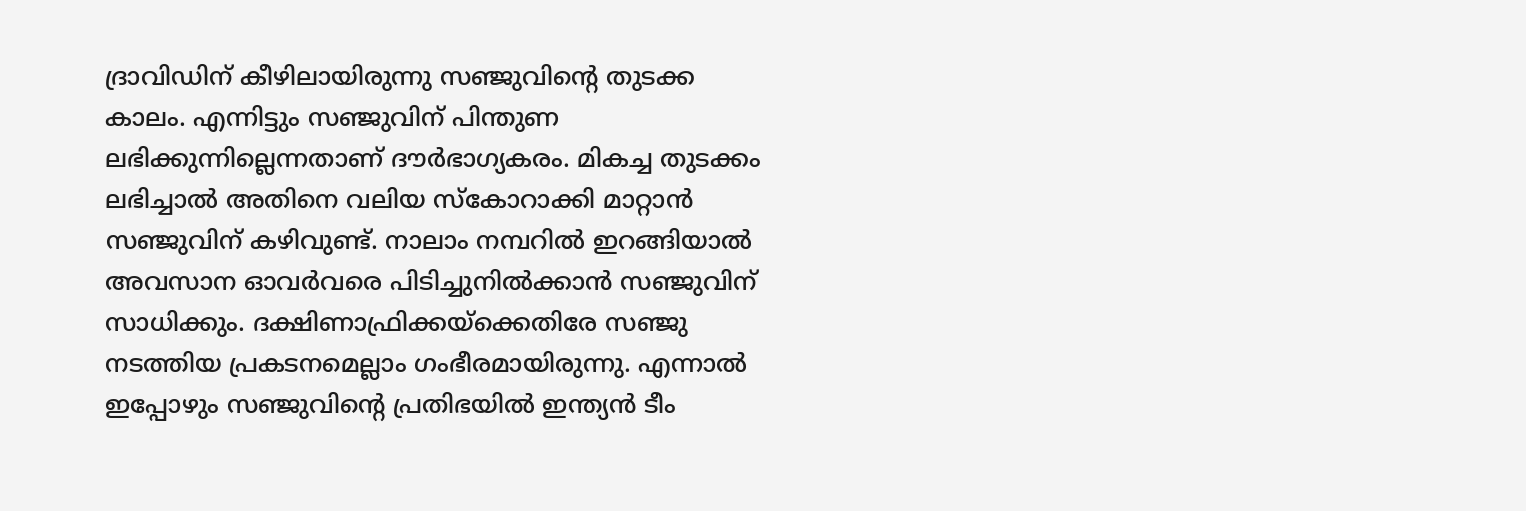ദ്രാവിഡിന് കീഴിലായിരുന്നു സഞ്ജുവിന്റെ തുടക്ക കാലം. എന്നിട്ടും സഞ്ജുവിന് പിന്തുണ ലഭിക്കുന്നില്ലെന്നതാണ് ദൗര്‍ഭാഗ്യകരം. മികച്ച തുടക്കം ലഭിച്ചാല്‍ അതിനെ വലിയ സ്‌കോറാക്കി മാറ്റാന്‍ സഞ്ജുവിന് കഴിവുണ്ട്. നാലാം നമ്പറില്‍ ഇറങ്ങിയാല്‍ അവസാന ഓവര്‍വരെ പിടിച്ചുനില്‍ക്കാന്‍ സഞ്ജുവിന് സാധിക്കും. ദക്ഷിണാഫ്രിക്കയ്‌ക്കെതിരേ സഞ്ജു നടത്തിയ പ്രകടനമെല്ലാം ഗംഭീരമായിരുന്നു. എന്നാല്‍ ഇപ്പോഴും സഞ്ജുവിന്റെ പ്രതിഭയില്‍ ഇന്ത്യന്‍ ടീം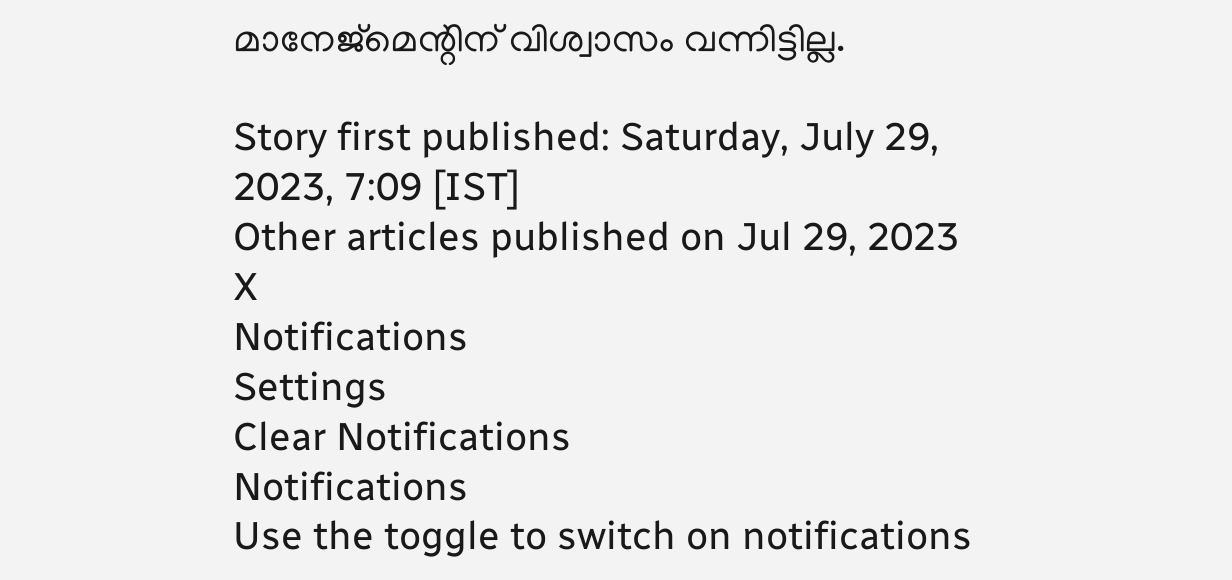മാനേജ്‌മെന്റിന് വിശ്വാസം വന്നിട്ടില്ല.

Story first published: Saturday, July 29, 2023, 7:09 [IST]
Other articles published on Jul 29, 2023
X
Notifications
Settings
Clear Notifications
Notifications
Use the toggle to switch on notifications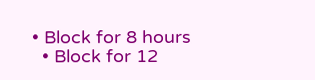• Block for 8 hours
  • Block for 12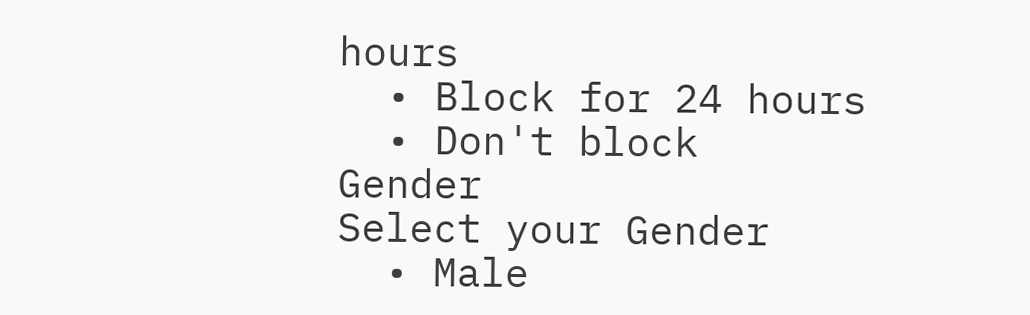hours
  • Block for 24 hours
  • Don't block
Gender
Select your Gender
  • Male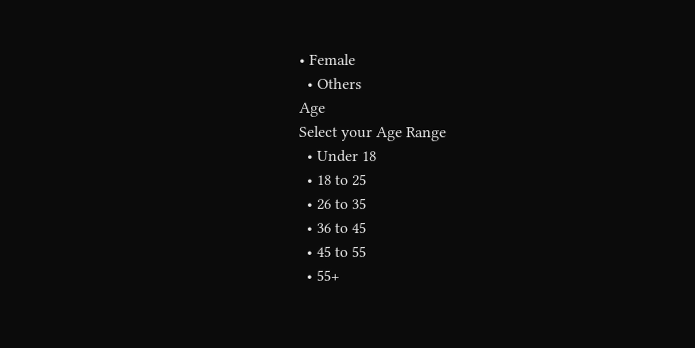• Female
  • Others
Age
Select your Age Range
  • Under 18
  • 18 to 25
  • 26 to 35
  • 36 to 45
  • 45 to 55
  • 55+